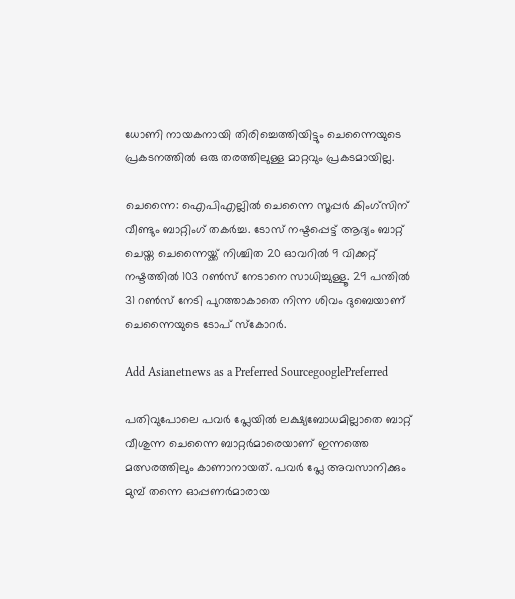ധോണി നായകനായി തിരിച്ചെത്തിയിട്ടും ചെന്നൈയുടെ പ്രകടനത്തിൽ ഒരു തരത്തിലുള്ള മാറ്റവും പ്രകടമായില്ല.

ചെന്നൈ: ഐപിഎല്ലിൽ ചെന്നൈ സൂപ്പർ കിംഗ്സിന് വീണ്ടും ബാറ്റിംഗ് തകർച്ച. ടോസ് നഷ്ടപ്പെട്ട് ആദ്യം ബാറ്റ് ചെയ്ത ചെന്നൈയ്ക്ക് നിശ്ചിത 20 ഓവറിൽ 9 വിക്കറ്റ് നഷ്ടത്തിൽ 103 റൺസ് നേടാനെ സാധിച്ചുള്ളൂ. 29 പന്തിൽ 31 റൺസ് നേടി പുറത്താകാതെ നിന്ന ശിവം ദുബെയാണ് ചെന്നൈയുടെ ടോപ് സ്കോറർ.

Add Asianetnews as a Preferred SourcegooglePreferred

പതിവുപോലെ പവർ പ്ലേയിൽ ലക്ഷ്യബോധമില്ലാതെ ബാറ്റ് വീശുന്ന ചെന്നൈ ബാറ്റർമാരെയാണ് ഇന്നത്തെ മത്സരത്തിലും കാണാനായത്. പവർ പ്ലേ അവസാനിക്കും മുമ്പ് തന്നെ ഓപ്പണർമാരായ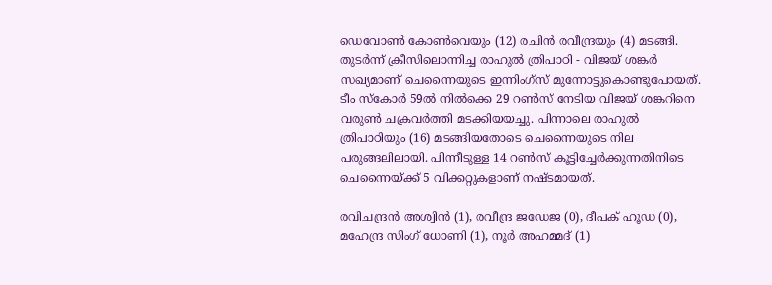ഡെവോൺ കോൺവെയും (12) രചിൻ രവീന്ദ്രയും (4) മടങ്ങി. തുടർന്ന് ക്രീസിലൊന്നിച്ച രാഹുൽ ത്രിപാഠി - വിജയ് ശങ്കർ സഖ്യമാണ് ചെന്നൈയുടെ ഇന്നിംഗ്സ് മുന്നോട്ടുകൊണ്ടുപോയത്. ടീം സ്കോർ 59ൽ നിൽക്കെ 29 റൺസ് നേടിയ വിജയ് ശങ്കറിനെ വരുൺ ചക്രവർത്തി മടക്കിയയച്ചു. പിന്നാലെ രാഹുൽ ത്രിപാഠിയും (16) മടങ്ങിയതോടെ ചെന്നൈയുടെ നില പരുങ്ങലിലായി. പിന്നീടുള്ള 14 റൺസ് കൂട്ടിച്ചേർക്കുന്നതിനിടെ ചെന്നൈയ്ക്ക് 5 വിക്കറ്റുകളാണ് നഷ്ടമായത്.

രവിചന്ദ്രൻ അശ്വിൻ (1), രവീന്ദ്ര ജഡേജ (0), ദീപക് ഹൂഡ (0), മഹേന്ദ്ര സിംഗ് ധോണി (1), നൂർ അഹമ്മദ് (1)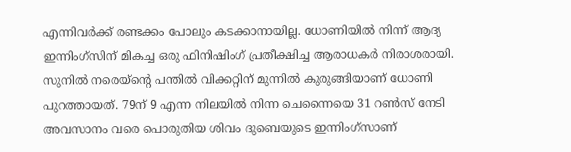എന്നിവർക്ക് രണ്ടക്കം പോലും കടക്കാനായില്ല. ധോണിയിൽ നിന്ന് ആദ്യ ഇന്നിംഗ്സിന് മികച്ച ഒരു ഫിനിഷിംഗ് പ്രതീക്ഷിച്ച ആരാധകർ നിരാശരായി. സുനിൽ നരെയ്ന്റെ പന്തിൽ വിക്കറ്റിന് മുന്നിൽ കുരുങ്ങിയാണ് ധോണി പുറത്തായത്. 79ന് 9 എന്ന നിലയിൽ നിന്ന ചെന്നൈയെ 31 റൺസ് നേടി അവസാനം വരെ പൊരുതിയ ശിവം ദുബെയുടെ ഇന്നിംഗ്സാണ്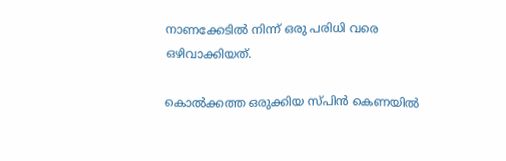നാണക്കേടിൽ നിന്ന് ഒരു പരിധി വരെ ഒഴിവാക്കിയത്.

കൊൽക്കത്ത ഒരുക്കിയ സ്പിൻ കെണയിൽ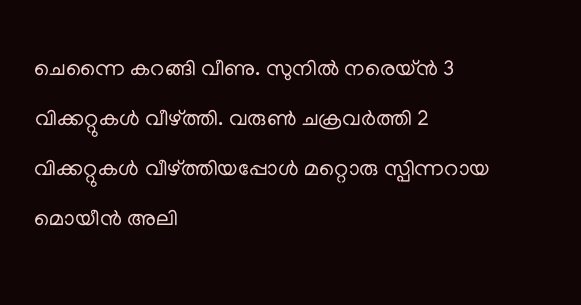ചെന്നൈ കറങ്ങി വീണു. സുനിൽ നരെയ്ൻ 3 വിക്കറ്റുകൾ വീഴ്ത്തി. വരുൺ ചക്രവർത്തി 2 വിക്കറ്റുകൾ വീഴ്ത്തിയപ്പോൾ മറ്റൊരു സ്പിന്നറായ മൊയീൻ അലി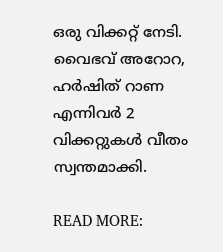ഒരു വിക്കറ്റ് നേടി. വൈഭവ് അറോറ, ഹർഷിത് റാണ എന്നിവർ 2 വിക്കറ്റുകൾ വീതം സ്വന്തമാക്കി.

READ MORE: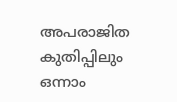അപരാജിത കുതിപ്പിലും ഒന്നാം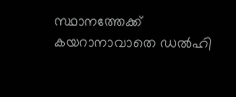സ്ഥാനത്തേക്ക് കയറാനാവാതെ ഡല്‍ഹി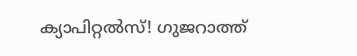ക്യാപിറ്റല്‍സ്! ഗുജറാത്ത്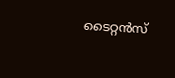ടൈറ്റന്‍സ്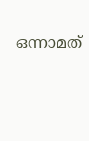ഒന്നാമത്